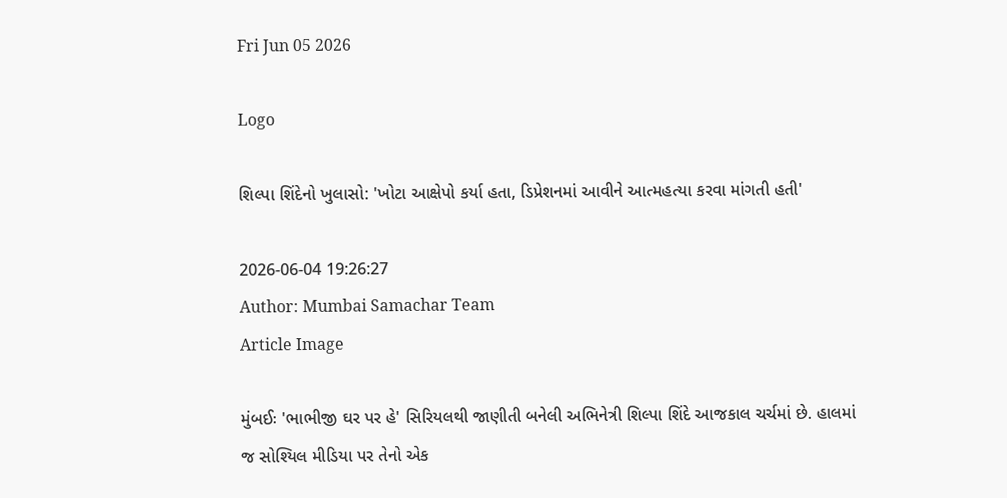Fri Jun 05 2026

Logo

શિલ્પા શિંદેનો ખુલાસો: 'ખોટા આક્ષેપો કર્યા હતા, ડિપ્રેશનમાં આવીને આત્મહત્યા કરવા માંગતી હતી'

2026-06-04 19:26:27
Author: Mumbai Samachar Team
Article Image

મુંબઈઃ 'ભાભીજી ઘર પર હે' સિરિયલથી જાણીતી બનેલી અભિનેત્રી શિલ્પા શિંદે આજકાલ ચર્ચમાં છે. હાલમાં જ સોશ્યિલ મીડિયા પર તેનો એક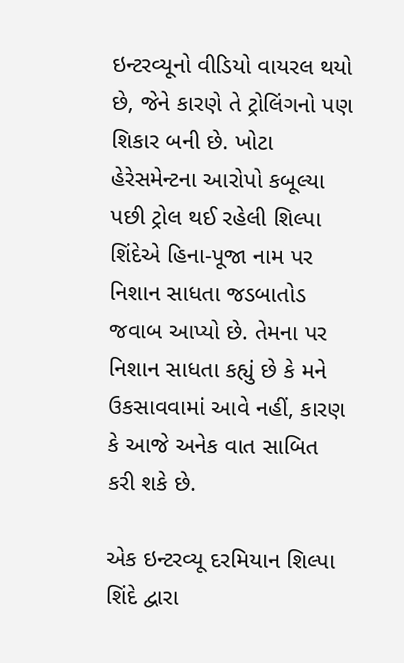ઇન્ટરવ્યૂનો વીડિયો વાયરલ થયો છે, જેને કારણે તે ટ્રોલિંગનો પણ શિકાર બની છે. ખોટા હેરેસમેન્ટના આરોપો કબૂલ્યા પછી ટ્રોલ થઈ રહેલી શિલ્પા શિંદેએ હિના-પૂજા નામ પર નિશાન સાધતા જડબાતોડ જવાબ આપ્યો છે. તેમના પર નિશાન સાધતા કહ્યું છે કે મને ઉકસાવવામાં આવે નહીં, કારણ કે આજે અનેક વાત સાબિત કરી શકે છે.

એક ઇન્ટરવ્યૂ દરમિયાન શિલ્પા શિંદે દ્વારા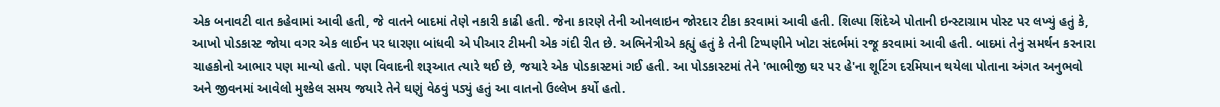એક બનાવટી વાત કહેવામાં આવી હતી, જે વાતને બાદમાં તેણે નકારી કાઢી હતી. જેના કારણે તેની ઓનલાઇન જોરદાર ટીકા કરવામાં આવી હતી. શિલ્પા શિંદેએ પોતાની ઇન્સ્ટાગ્રામ પોસ્ટ પર લખ્યું હતું કે, આખો પોડકાસ્ટ જોયા વગર એક લાઈન પર ધારણા બાંધવી એ પીઆર ટીમની એક ગંદી રીત છે. અભિનેત્રીએ કહ્યું હતું કે તેની ટિપ્પણીને ખોટા સંદર્ભમાં રજૂ કરવામાં આવી હતી. બાદમાં તેનું સમર્થન કરનારા ચાહકોનો આભાર પણ માન્યો હતો. પણ વિવાદની શરૂઆત ત્યારે થઈ છે, જયારે એક પોડકાસ્ટમાં ગઈ હતી. આ પોડકાસ્ટમાં તેને 'ભાભીજી ઘર પર હે'ના શૂટિંગ દરમિયાન થયેલા પોતાના અંગત અનુભવો અને જીવનમાં આવેલો મુશ્કેલ સમય જયારે તેને ઘણું વેઠવું પડ્યું હતું આ વાતનો ઉલ્લેખ કર્યો હતો.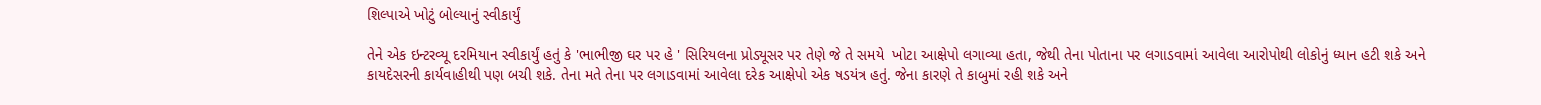શિલ્પાએ ખોટું બોલ્યાનું સ્વીકાર્યું

તેને એક ઇન્ટરવ્યૂ દરમિયાન સ્વીકાર્યું હતું કે 'ભાભીજી ઘર પર હે ' સિરિયલના પ્રોડ્યૂસર પર તેણે જે તે સમયે  ખોટા આક્ષેપો લગાવ્યા હતા, જેથી તેના પોતાના પર લગાડવામાં આવેલા આરોપોથી લોકોનું ધ્યાન હટી શકે અને કાયદેસરની કાર્યવાહીથી પણ બચી શકે. તેના મતે તેના પર લગાડવામાં આવેલા દરેક આક્ષેપો એક ષડયંત્ર હતું. જેના કારણે તે કાબુમાં રહી શકે અને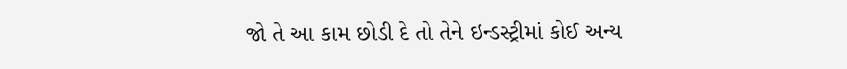જો તે આ કામ છોડી દે તો તેને ઇન્ડસ્ટ્રીમાં કોઈ અન્ય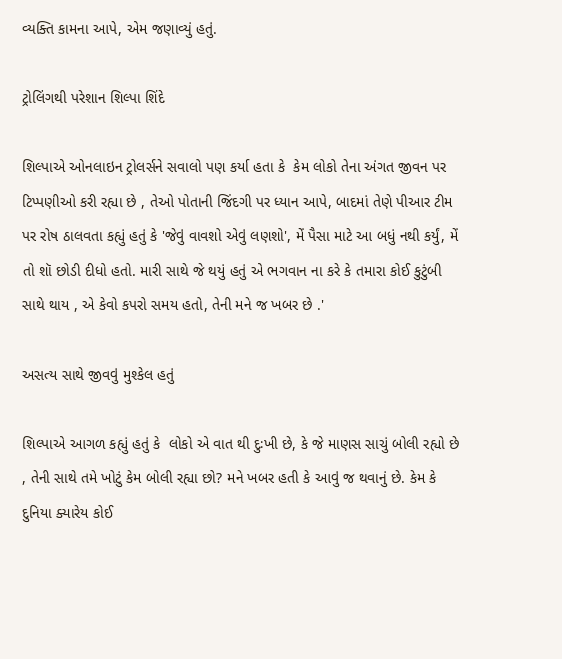વ્યક્તિ કામના આપે, એમ જણાવ્યું હતું.

ટ્રોલિંગથી પરેશાન શિલ્પા શિંદે

શિલ્પાએ ઓનલાઇન ટ્રોલર્સને સવાલો પણ કર્યા હતા કે  કેમ લોકો તેના અંગત જીવન પર ટિપ્પણીઓ કરી રહ્યા છે , તેઓ પોતાની જિંદગી પર ધ્યાન આપે, બાદમાં તેણે પીઆર ટીમ પર રોષ ઠાલવતા કહ્યું હતું કે 'જેવું વાવશો એવું લણશો', મેં પૈસા માટે આ બધું નથી કર્યું, મેં તો શૉ છોડી દીધો હતો. મારી સાથે જે થયું હતું એ ભગવાન ના કરે કે તમારા કોઈ કુટુંબી સાથે થાય , એ કેવો કપરો સમય હતો, તેની મને જ ખબર છે .'

અસત્ય સાથે જીવવું મુશ્કેલ હતું

શિલ્પાએ આગળ કહ્યું હતું કે  લોકો એ વાત થી દુઃખી છે, કે જે માણસ સાચું બોલી રહ્યો છે , તેની સાથે તમે ખોટું કેમ બોલી રહ્યા છો? મને ખબર હતી કે આવું જ થવાનું છે. કેમ કે દુનિયા ક્યારેય કોઈ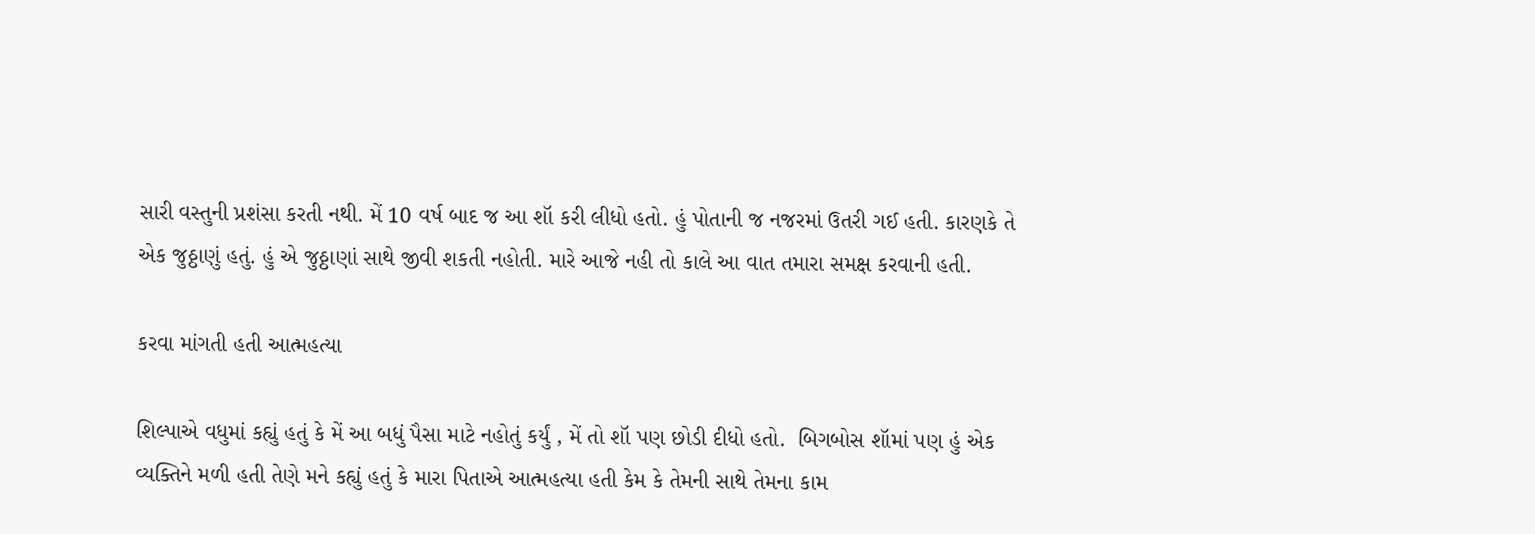સારી વસ્તુની પ્રશંસા કરતી નથી. મેં 10 વર્ષ બાદ જ આ શૉ કરી લીધો હતો. હું પોતાની જ નજરમાં ઉતરી ગઈ હતી. કારણકે તે એક જુઠ્ઠાણું હતું. હું એ જુઠ્ઠાણાં સાથે જીવી શકતી નહોતી. મારે આજે નહી તો કાલે આ વાત તમારા સમક્ષ કરવાની હતી.

કરવા માંગતી હતી આત્મહત્યા

શિલ્પાએ વધુમાં કહ્યું હતું કે મેં આ બધું પૈસા માટે નહોતું કર્યું , મેં તો શૉ પણ છોડી દીધો હતો.  બિગબોસ શૉમાં પણ હું એક વ્યક્તિને મળી હતી તેણે મને કહ્યું હતું કે મારા પિતાએ આત્મહત્યા હતી કેમ કે તેમની સાથે તેમના કામ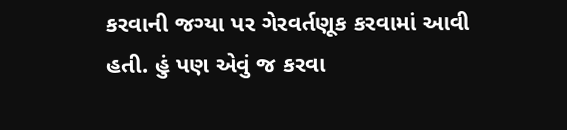કરવાની જગ્યા પર ગેરવર્તણૂક કરવામાં આવી હતી. હું પણ એવું જ કરવા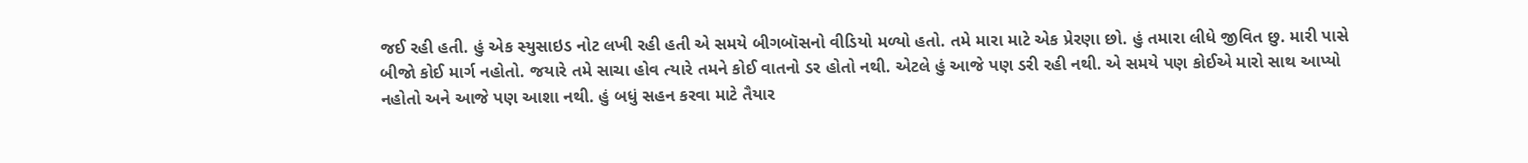જઈ રહી હતી. હું એક સ્યુસાઇડ નોટ લખી રહી હતી એ સમયે બીગબૉસનો વીડિયો મળ્યો હતો. તમે મારા માટે એક પ્રેરણા છો. હું તમારા લીધે જીવિત છુ. મારી પાસે બીજો કોઈ માર્ગ નહોતો. જયારે તમે સાચા હોવ ત્યારે તમને કોઈ વાતનો ડર હોતો નથી. એટલે હું આજે પણ ડરી રહી નથી. એ સમયે પણ કોઈએ મારો સાથ આપ્યો નહોતો અને આજે પણ આશા નથી. હું બધું સહન કરવા માટે તૈયાર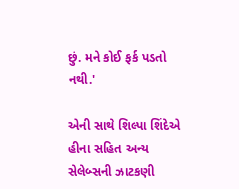છું. મને કોઈ ફર્ક પડતો નથી.'

એની સાથે શિલ્પા શિંદેએ હીના સહિત અન્ય સેલેબ્સની ઝાટકણી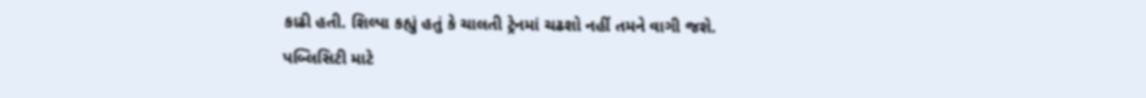કાઢી હતી. શિલ્પા કહ્યું હતું કે ચાલતી ટ્રેનમાં ચઢશો નહીં તમને વાગી જશે. પબ્લિસિટી માટે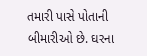તમારી પાસે પોતાની બીમારીઓ છે. ઘરના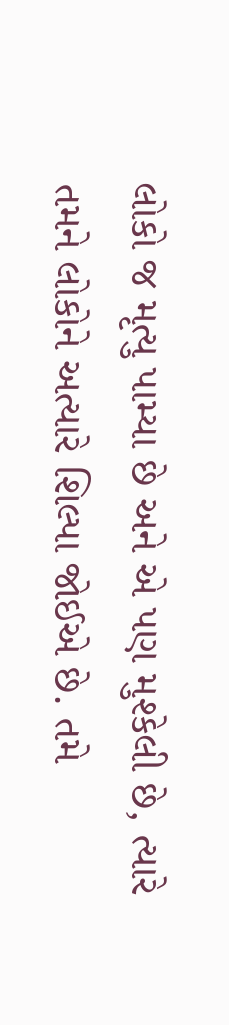લોકો જ મૃત્યુ પામ્યા છે અને એ પણ મુશ્કેલી છે, ત્યારે તમને લોકોને અત્યારે શિલ્પા જોઈએ છે. તમે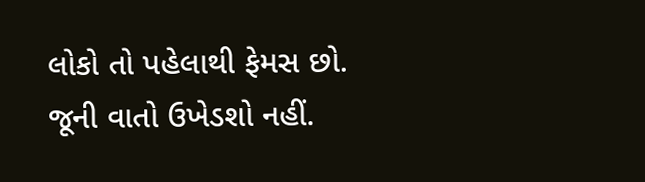લોકો તો પહેલાથી ફેમસ છો. જૂની વાતો ઉખેડશો નહીં.